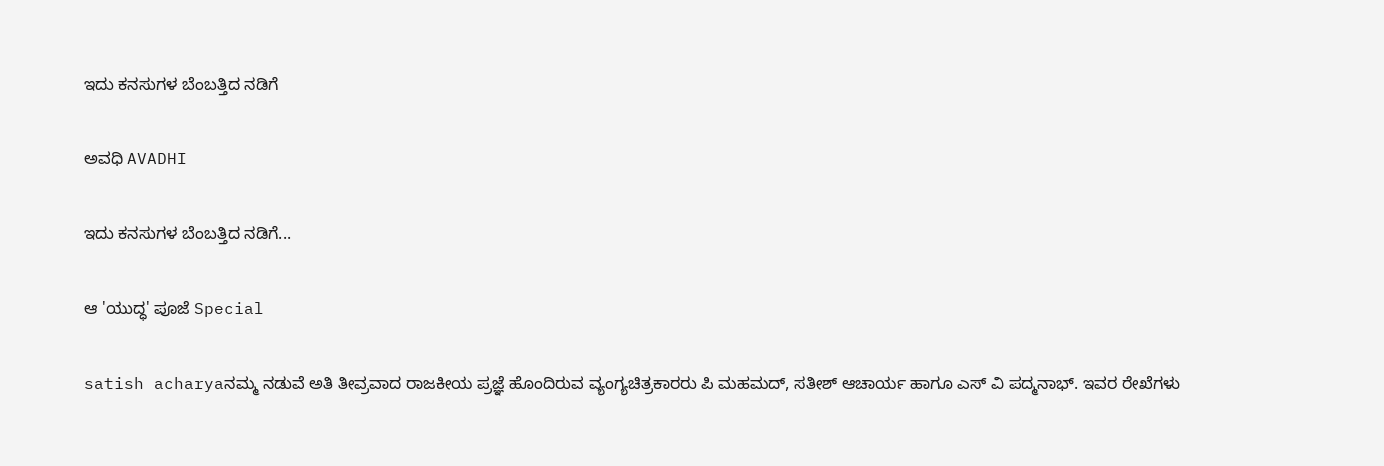ಇದು ಕನಸುಗಳ ಬೆಂಬತ್ತಿದ ನಡಿಗೆ‍

ಅವಧಿ AVADHI

ಇದು ಕನಸುಗಳ ಬೆಂಬತ್ತಿದ ನಡಿಗೆ...

ಆ 'ಯುದ್ಧ' ಪೂಜೆ Special

satish acharyaನಮ್ಮ ನಡುವೆ ಅತಿ ತೀವ್ರವಾದ ರಾಜಕೀಯ ಪ್ರಜ್ಞೆ ಹೊಂದಿರುವ ವ್ಯಂಗ್ಯಚಿತ್ರಕಾರರು ಪಿ ಮಹಮದ್, ಸತೀಶ್ ಆಚಾರ್ಯ ಹಾಗೂ ಎಸ್ ವಿ ಪದ್ಮನಾಭ್. ಇವರ ರೇಖೆಗಳು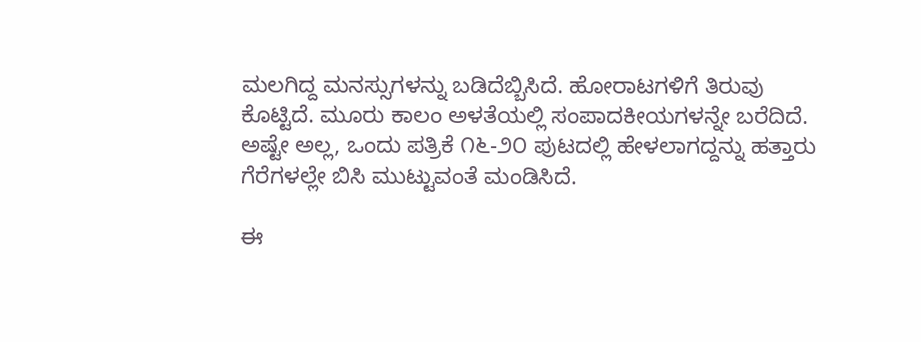ಮಲಗಿದ್ದ ಮನಸ್ಸುಗಳನ್ನು ಬಡಿದೆಬ್ಬಿಸಿದೆ. ಹೋರಾಟಗಳಿಗೆ ತಿರುವು ಕೊಟ್ಟಿದೆ. ಮೂರು ಕಾಲಂ ಅಳತೆಯಲ್ಲಿ ಸಂಪಾದಕೀಯಗಳನ್ನೇ ಬರೆದಿದೆ. ಅಷ್ಟೇ ಅಲ್ಲ, ಒಂದು ಪತ್ರಿಕೆ ೧೬-೨೦ ಪುಟದಲ್ಲಿ ಹೇಳಲಾಗದ್ದನ್ನು ಹತ್ತಾರು ಗೆರೆಗಳಲ್ಲೇ ಬಿಸಿ ಮುಟ್ಟುವಂತೆ ಮಂಡಿಸಿದೆ.

ಈ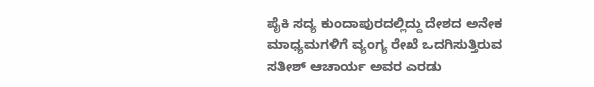ಪೈಕಿ ಸದ್ಯ ಕುಂದಾಪುರದಲ್ಲಿದ್ದು ದೇಶದ ಅನೇಕ ಮಾಧ್ಯಮಗಳಿಗೆ ವ್ಯಂಗ್ಯ ರೇಖೆ ಒದಗಿಸುತ್ತಿರುವ ಸತೀಶ್ ಆಚಾರ್ಯ ಅವರ ಎರಡು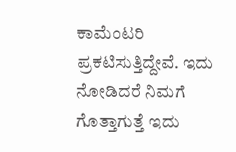ಕಾಮೆಂಟರಿ ಪ್ರಕಟಿಸುತ್ತಿದ್ದೇವೆ. ಇದು ನೋಡಿದರೆ ನಿಮಗೆ ಗೊತ್ತಾಗುತ್ತೆ ಇದು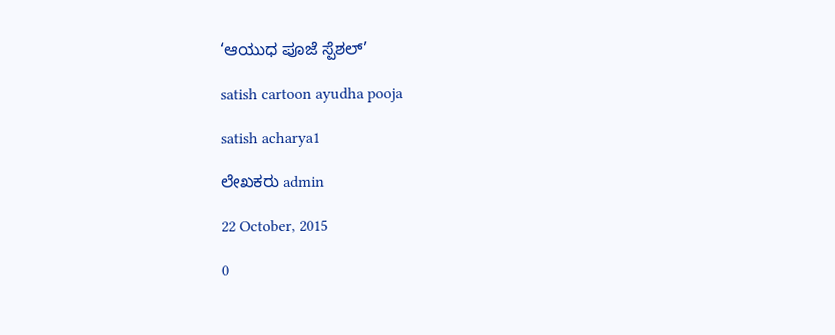‘ಆಯುಧ ಪೂಜೆ ಸ್ಪೆಶಲ್’

satish cartoon ayudha pooja

satish acharya1

ಲೇಖಕರು admin

22 October, 2015

0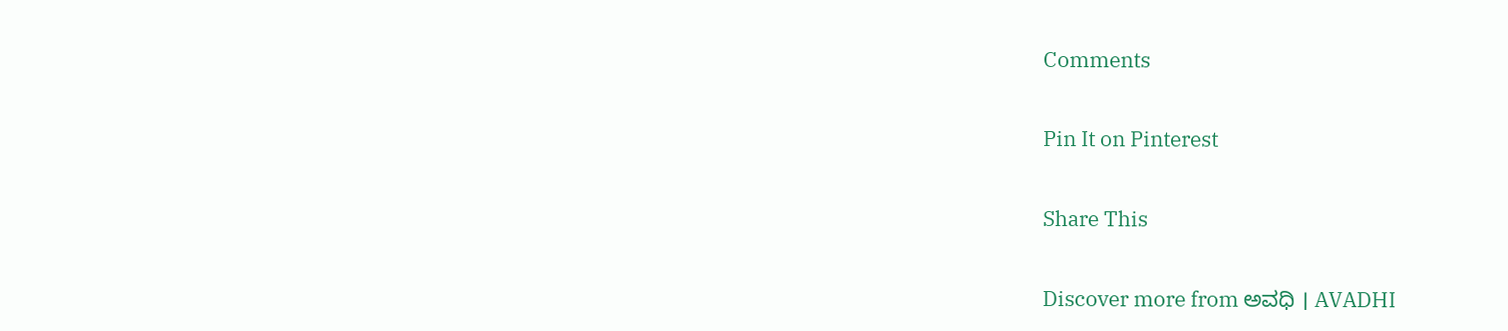Comments

Pin It on Pinterest

Share This

Discover more from ಅವಧಿ । AVADHI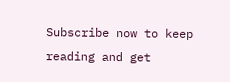Subscribe now to keep reading and get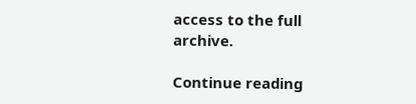access to the full archive.

Continue reading